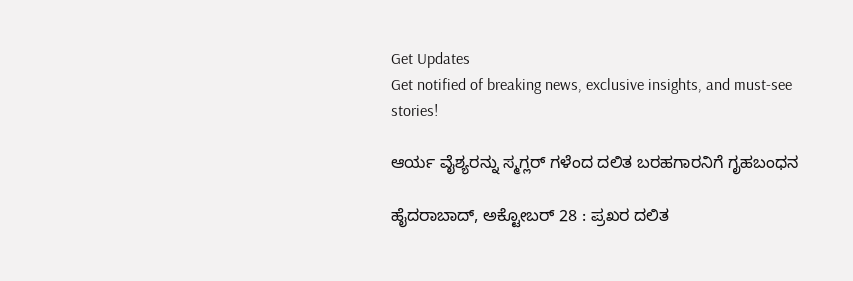Get Updates
Get notified of breaking news, exclusive insights, and must-see stories!

ಆರ್ಯ ವೈಶ್ಯರನ್ನು ಸ್ಮಗ್ಲರ್ ಗಳೆಂದ ದಲಿತ ಬರಹಗಾರನಿಗೆ ಗೃಹಬಂಧನ

ಹೈದರಾಬಾದ್, ಅಕ್ಟೋಬರ್ 28 : ಪ್ರಖರ ದಲಿತ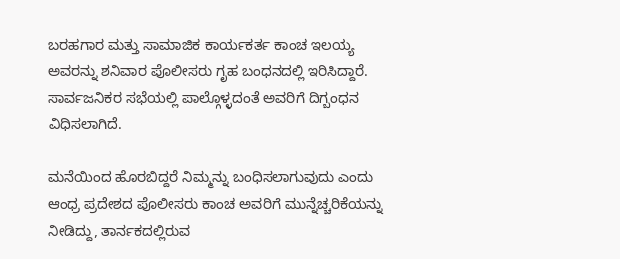ಬರಹಗಾರ ಮತ್ತು ಸಾಮಾಜಿಕ ಕಾರ್ಯಕರ್ತ ಕಾಂಚ ಇಲಯ್ಯ ಅವರನ್ನು ಶನಿವಾರ ಪೊಲೀಸರು ಗೃಹ ಬಂಧನದಲ್ಲಿ ಇರಿಸಿದ್ದಾರೆ. ಸಾರ್ವಜನಿಕರ ಸಭೆಯಲ್ಲಿ ಪಾಲ್ಗೊಳ್ಳದಂತೆ ಅವರಿಗೆ ದಿಗ್ಬಂಧನ ವಿಧಿಸಲಾಗಿದೆ.

ಮನೆಯಿಂದ ಹೊರಬಿದ್ದರೆ ನಿಮ್ಮನ್ನು ಬಂಧಿಸಲಾಗುವುದು ಎಂದು ಆಂಧ್ರ ಪ್ರದೇಶದ ಪೊಲೀಸರು ಕಾಂಚ ಅವರಿಗೆ ಮುನ್ನೆಚ್ಚರಿಕೆಯನ್ನು ನೀಡಿದ್ದು, ತಾರ್ನಕದಲ್ಲಿರುವ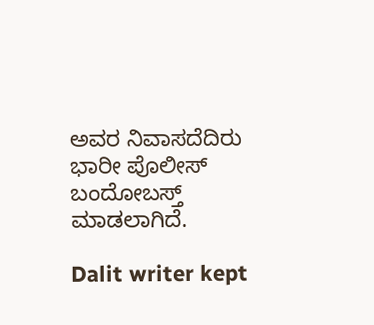ಅವರ ನಿವಾಸದೆದಿರು ಭಾರೀ ಪೊಲೀಸ್ ಬಂದೋಬಸ್ತ್ ಮಾಡಲಾಗಿದೆ.

Dalit writer kept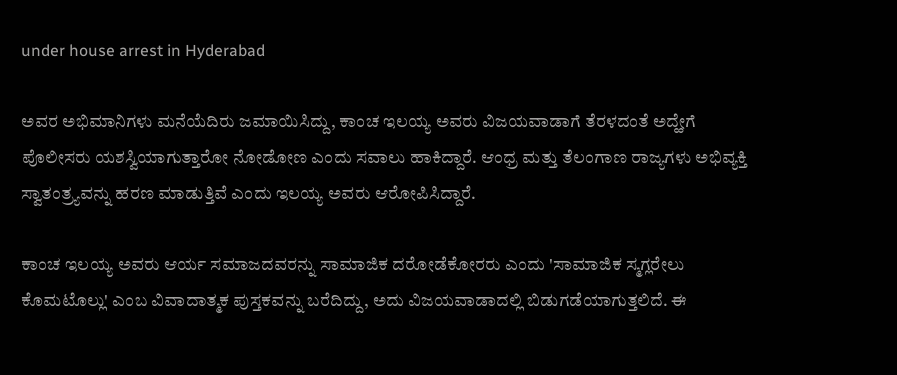under house arrest in Hyderabad

ಅವರ ಅಭಿಮಾನಿಗಳು ಮನೆಯೆದಿರು ಜಮಾಯಿಸಿದ್ದು, ಕಾಂಚ ಇಲಯ್ಯ ಅವರು ವಿಜಯವಾಡಾಗೆ ತೆರಳದಂತೆ ಅದ್ಹೇಗೆ ಪೊಲೀಸರು ಯಶಸ್ವಿಯಾಗುತ್ತಾರೋ ನೋಡೋಣ ಎಂದು ಸವಾಲು ಹಾಕಿದ್ದಾರೆ. ಆಂಧ್ರ ಮತ್ತು ತೆಲಂಗಾಣ ರಾಜ್ಯಗಳು ಅಭಿವ್ಯಕ್ತಿ ಸ್ವಾತಂತ್ರ್ಯವನ್ನು ಹರಣ ಮಾಡುತ್ತಿವೆ ಎಂದು ಇಲಯ್ಯ ಅವರು ಆರೋಪಿಸಿದ್ದಾರೆ.

ಕಾಂಚ ಇಲಯ್ಯ ಅವರು ಆರ್ಯ ಸಮಾಜದವರನ್ನು ಸಾಮಾಜಿಕ ದರೋಡೆಕೋರರು ಎಂದು 'ಸಾಮಾಜಿಕ ಸ್ಮಗ್ಲರೇಲು ಕೊಮಟೊಲ್ಲು' ಎಂಬ ವಿವಾದಾತ್ಮಕ ಪುಸ್ತಕವನ್ನು ಬರೆದಿದ್ದು, ಅದು ವಿಜಯವಾಡಾದಲ್ಲಿ ಬಿಡುಗಡೆಯಾಗುತ್ತಲಿದೆ. ಈ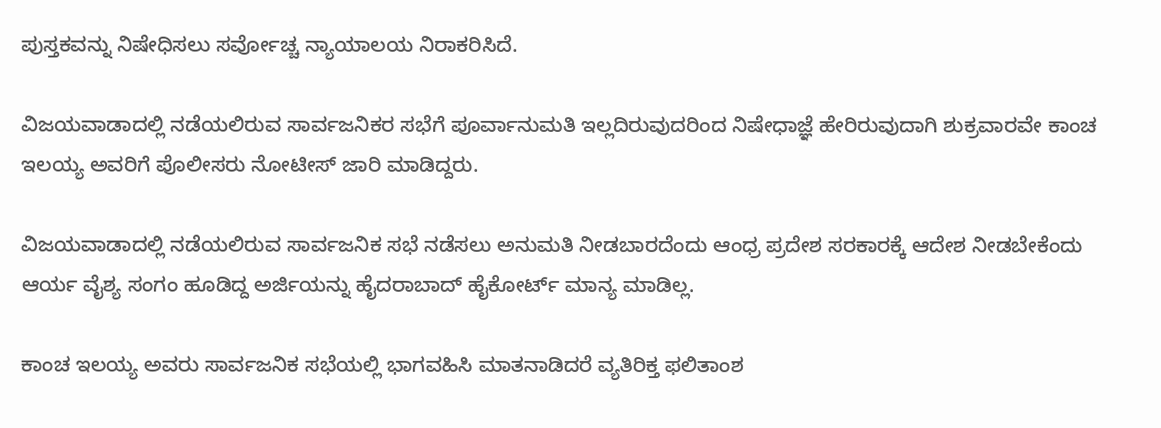ಪುಸ್ತಕವನ್ನು ನಿಷೇಧಿಸಲು ಸರ್ವೋಚ್ಚ ನ್ಯಾಯಾಲಯ ನಿರಾಕರಿಸಿದೆ.

ವಿಜಯವಾಡಾದಲ್ಲಿ ನಡೆಯಲಿರುವ ಸಾರ್ವಜನಿಕರ ಸಭೆಗೆ ಪೂರ್ವಾನುಮತಿ ಇಲ್ಲದಿರುವುದರಿಂದ ನಿಷೇಧಾಜ್ಞೆ ಹೇರಿರುವುದಾಗಿ ಶುಕ್ರವಾರವೇ ಕಾಂಚ ಇಲಯ್ಯ ಅವರಿಗೆ ಪೊಲೀಸರು ನೋಟೀಸ್ ಜಾರಿ ಮಾಡಿದ್ದರು.

ವಿಜಯವಾಡಾದಲ್ಲಿ ನಡೆಯಲಿರುವ ಸಾರ್ವಜನಿಕ ಸಭೆ ನಡೆಸಲು ಅನುಮತಿ ನೀಡಬಾರದೆಂದು ಆಂಧ್ರ ಪ್ರದೇಶ ಸರಕಾರಕ್ಕೆ ಆದೇಶ ನೀಡಬೇಕೆಂದು ಆರ್ಯ ವೈಶ್ಯ ಸಂಗಂ ಹೂಡಿದ್ದ ಅರ್ಜಿಯನ್ನು ಹೈದರಾಬಾದ್ ಹೈಕೋರ್ಟ್ ಮಾನ್ಯ ಮಾಡಿಲ್ಲ.

ಕಾಂಚ ಇಲಯ್ಯ ಅವರು ಸಾರ್ವಜನಿಕ ಸಭೆಯಲ್ಲಿ ಭಾಗವಹಿಸಿ ಮಾತನಾಡಿದರೆ ವ್ಯತಿರಿಕ್ತ ಫಲಿತಾಂಶ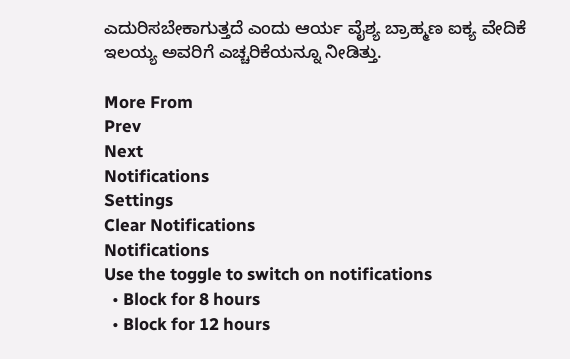ಎದುರಿಸಬೇಕಾಗುತ್ತದೆ ಎಂದು ಆರ್ಯ ವೈಶ್ಯ ಬ್ರಾಹ್ಮಣ ಐಕ್ಯ ವೇದಿಕೆ ಇಲಯ್ಯ ಅವರಿಗೆ ಎಚ್ಚರಿಕೆಯನ್ನೂ ನೀಡಿತ್ತು.

More From
Prev
Next
Notifications
Settings
Clear Notifications
Notifications
Use the toggle to switch on notifications
  • Block for 8 hours
  • Block for 12 hours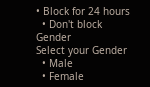• Block for 24 hours
  • Don't block
Gender
Select your Gender
  • Male
  • Female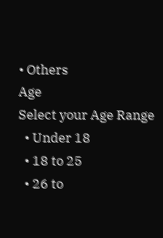• Others
Age
Select your Age Range
  • Under 18
  • 18 to 25
  • 26 to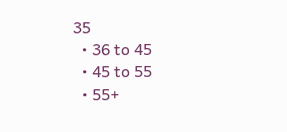35
  • 36 to 45
  • 45 to 55
  • 55+